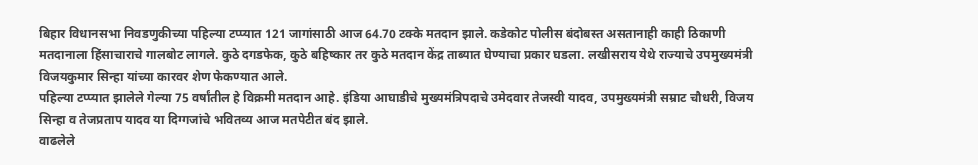बिहार विधानसभा निवडणुकीच्या पहिल्या टप्प्यात 121 जागांसाठी आज 64.70 टक्के मतदान झाले. कडेकोट पोलीस बंदोबस्त असतानाही काही ठिकाणी मतदानाला हिंसाचाराचे गालबोट लागले. कुठे दगडफेक, कुठे बहिष्कार तर कुठे मतदान केंद्र ताब्यात घेण्याचा प्रकार घडला. लखीसराय येथे राज्याचे उपमुख्यमंत्री विजयकुमार सिन्हा यांच्या कारवर शेण फेकण्यात आले.
पहिल्या टप्प्यात झालेले गेल्या 75 वर्षांतील हे विक्रमी मतदान आहे. इंडिया आघाडीचे मुख्यमंत्रिपदाचे उमेदवार तेजस्वी यादव, उपमुख्यमंत्री सम्राट चौधरी, विजय सिन्हा व तेजप्रताप यादव या दिग्गजांचे भवितव्य आज मतपेटीत बंद झाले.
वाढलेले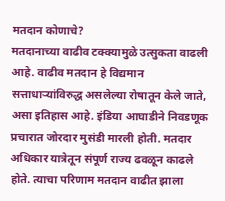मतदान कोणाचे?
मतदानाच्या वाढीव टक्क्यामुळे उत्सुकता वाढली आहे. वाढीव मतदान हे विद्यमान सत्ताधाऱ्यांविरुद्ध असलेल्या रोषातून केले जाते, असा इतिहास आहे. इंडिया आघाडीने निवडणूक प्रचारात जोरदार मुसंडी मारली होती. मतदार अधिकार यात्रेतून संपूर्ण राज्य ढवळून काढले होते. त्याचा परिणाम मतदान वाढीत झाला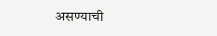असण्याची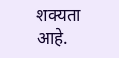शक्यता आहे.